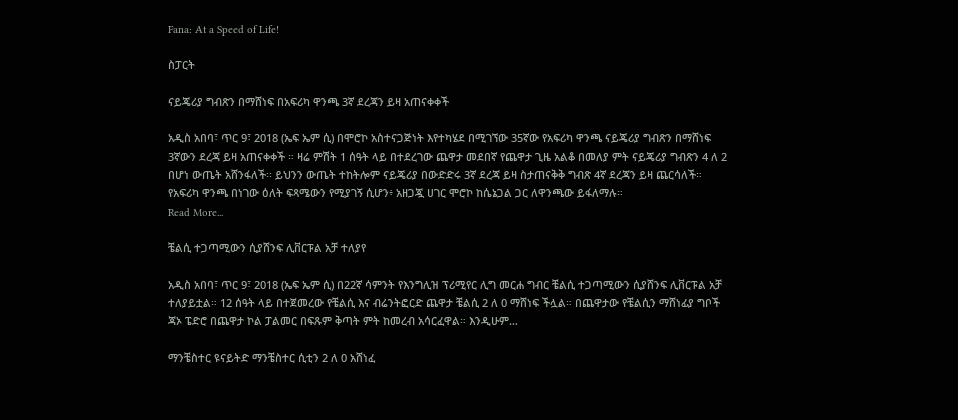Fana: At a Speed of Life!

ስፓርት

ናይጄሪያ ግብጽን በማሸነፍ በአፍሪካ ዋንጫ 3ኛ ደረጃን ይዛ አጠናቀቀች

አዲስ አበባ፣ ጥር 9፣ 2018 (ኤፍ ኤም ሲ) በሞሮኮ አስተናጋጅነት እየተካሄደ በሚገኘው 35ኛው የአፍሪካ ዋንጫ ናይጄሪያ ግብጽን በማሸነፍ 3ኛውን ደረጃ ይዛ አጠናቀቀች ። ዛሬ ምሽት 1 ሰዓት ላይ በተደረገው ጨዋታ መደበኛ የጨዋታ ጊዜ አልቆ በመለያ ምት ናይጄሪያ ግብጽን 4 ለ 2 በሆነ ውጤት አሸንፋለች፡፡ ይህንን ውጤት ተከትሎም ናይጄሪያ በውድድሩ 3ኛ ደረጃ ይዛ ስታጠናቅቅ ግብጽ 4ኛ ደረጃን ይዛ ጨርሳለች። የአፍሪካ ዋንጫ በነገው ዕለት ፍጻሜውን የሚያገኝ ሲሆን፥ አዘጋጇ ሀገር ሞሮኮ ከሴኔጋል ጋር ለዋንጫው ይፋለማሉ።
Read More...

ቼልሲ ተጋጣሚውን ሲያሸንፍ ሊቨርፑል አቻ ተለያየ

አዲስ አበባ፣ ጥር 9፣ 2018 (ኤፍ ኤም ሲ) በ22ኛ ሳምንት የእንግሊዝ ፕሪሚየር ሊግ መርሐ ግብር ቼልሲ ተጋጣሚውን ሲያሸንፍ ሊቨርፑል አቻ ተለያይቷል። 12 ሰዓት ላይ በተጀመረው የቼልሲ እና ብሬንትፎርድ ጨዋታ ቼልሲ 2 ለ 0 ማሸነፍ ችሏል። በጨዋታው የቼልሲን ማሸነፊያ ግቦች ጃኦ ፔድሮ በጨዋታ ኮል ፓልመር በፍጹም ቅጣት ምት ከመረብ አሳርፈዋል። እንዲሁም…

ማንቼስተር ዩናይትድ ማንቼስተር ሲቲን 2 ለ 0 አሸነፈ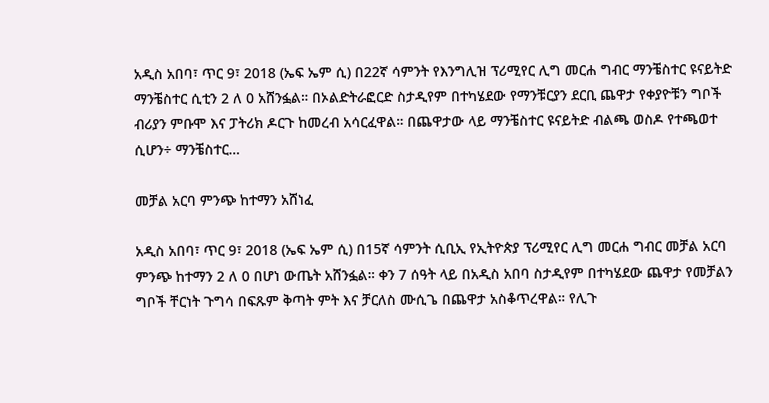አዲስ አበባ፣ ጥር 9፣ 2018 (ኤፍ ኤም ሲ) በ22ኛ ሳምንት የእንግሊዝ ፕሪሚየር ሊግ መርሐ ግብር ማንቼስተር ዩናይትድ ማንቼስተር ሲቲን 2 ለ 0 አሸንፏል። በኦልድትራፎርድ ስታዲየም በተካሄደው የማንቹርያን ደርቢ ጨዋታ የቀያዮቹን ግቦች ብሪያን ምቡሞ እና ፓትሪክ ዶርጉ ከመረብ አሳርፈዋል። በጨዋታው ላይ ማንቼስተር ዩናይትድ ብልጫ ወስዶ የተጫወተ ሲሆን÷ ማንቼስተር…

መቻል አርባ ምንጭ ከተማን አሸነፈ

አዲስ አበባ፣ ጥር 9፣ 2018 (ኤፍ ኤም ሲ) በ15ኛ ሳምንት ሲቢኢ የኢትዮጵያ ፕሪሚየር ሊግ መርሐ ግብር መቻል አርባ ምንጭ ከተማን 2 ለ 0 በሆነ ውጤት አሸንፏል። ቀን 7 ሰዓት ላይ በአዲስ አበባ ስታዲየም በተካሄደው ጨዋታ የመቻልን ግቦች ቸርነት ጉግሳ በፍጹም ቅጣት ምት እና ቻርለስ ሙሲጌ በጨዋታ አስቆጥረዋል። የሊጉ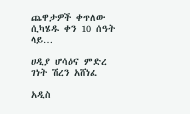ጨዋታዎች ቀጥለው ሲካሄዱ ቀን 10 ሰዓት ላይ…

ሀዲያ ሆሳዕና ምድረ ገነት ሽረን አሸነፈ

አዲስ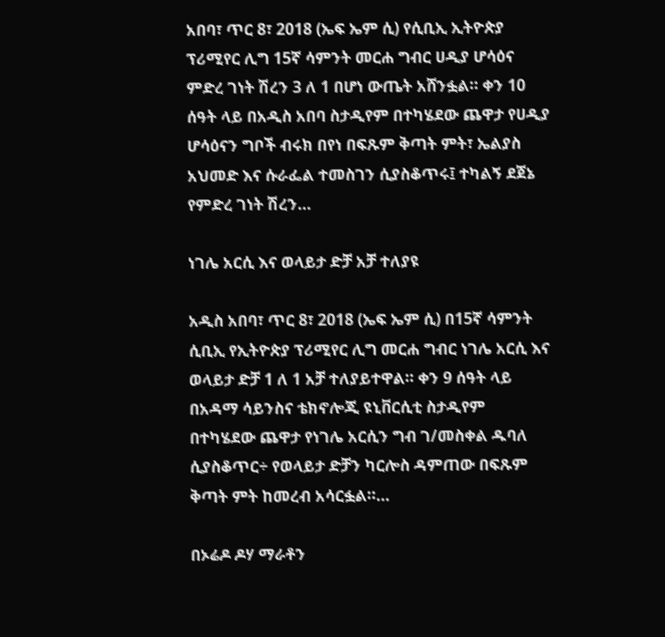አበባ፣ ጥር 8፣ 2018 (ኤፍ ኤም ሲ) የሲቢኢ ኢትዮጵያ ፕሪሚየር ሊግ 15ኛ ሳምንት መርሐ ግብር ሀዲያ ሆሳዕና ምድረ ገነት ሽረን 3 ለ 1 በሆነ ውጤት አሸንፏል። ቀን 10 ሰዓት ላይ በአዲስ አበባ ስታዲየም በተካሄደው ጨዋታ የሀዲያ ሆሳዕናን ግቦች ብሩክ በየነ በፍጹም ቅጣት ምት፣ ኤልያስ አህመድ እና ሱራፌል ተመስገን ሲያስቆጥሩ፤ ተካልኝ ደጀኔ የምድረ ገነት ሽረን…

ነገሌ አርሲ እና ወላይታ ድቻ አቻ ተለያዩ

አዲስ አበባ፣ ጥር 8፣ 2018 (ኤፍ ኤም ሲ) በ15ኛ ሳምንት ሲቢኢ የኢትዮጵያ ፕሪሚየር ሊግ መርሐ ግብር ነገሌ አርሲ እና ወላይታ ድቻ 1 ለ 1 አቻ ተለያይተዋል። ቀን 9 ሰዓት ላይ በአዳማ ሳይንስና ቴክኖሎጂ ዩኒቨርሲቲ ስታዲየም በተካሄደው ጨዋታ የነገሌ አርሲን ግብ ገ/መስቀል ዱባለ ሲያስቆጥር÷ የወላይታ ድቻን ካርሎስ ዳምጠው በፍጹም ቅጣት ምት ከመረብ አሳርፏል።…

በኦሬዶ ዶሃ ማራቶን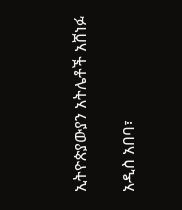ኢትዮጵያውያን አትሌቶች አሸነፉ

አዲስ አበባ፣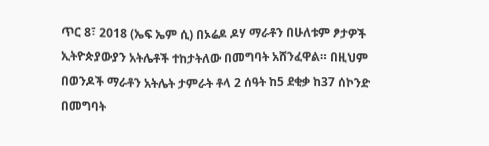ጥር 8፣ 2018 (ኤፍ ኤም ሲ) በኦሬዶ ዶሃ ማራቶን በሁለቱም ፆታዎች ኢትዮጵያውያን አትሌቶች ተከታትለው በመግባት አሸንፈዋል። በዚህም በወንዶች ማራቶን አትሌት ታምራት ቶላ 2 ሰዓት ከ5 ደቂቃ ከ37 ሰኮንድ በመግባት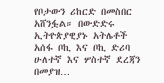የቦታውን ሪከርድ በመስበር አሸንፏል። በውድድሩ ኢትዮጵያዊያኑ አትሌቶች አሰፋ ቦኪ እና ቦኪ ድሪባ ሁለተኛ እና ሦስተኛ ደረጃን በመያዝ…